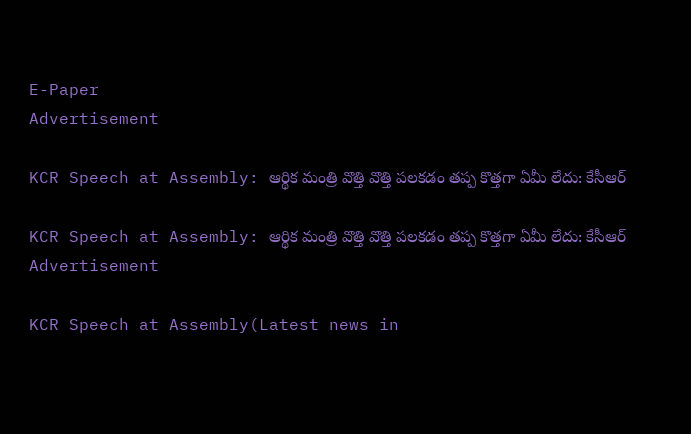E-Paper
Advertisement

KCR Speech at Assembly: ఆర్థిక మంత్రి వొత్తి వొత్తి పలకడం తప్ప కొత్తగా ఏమీ లేదు: కేసీఆర్

KCR Speech at Assembly: ఆర్థిక మంత్రి వొత్తి వొత్తి పలకడం తప్ప కొత్తగా ఏమీ లేదు: కేసీఆర్
Advertisement

KCR Speech at Assembly(Latest news in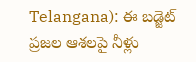Telangana): ఈ బడ్జెట్ ప్రజల ఆశలపై నీళ్లు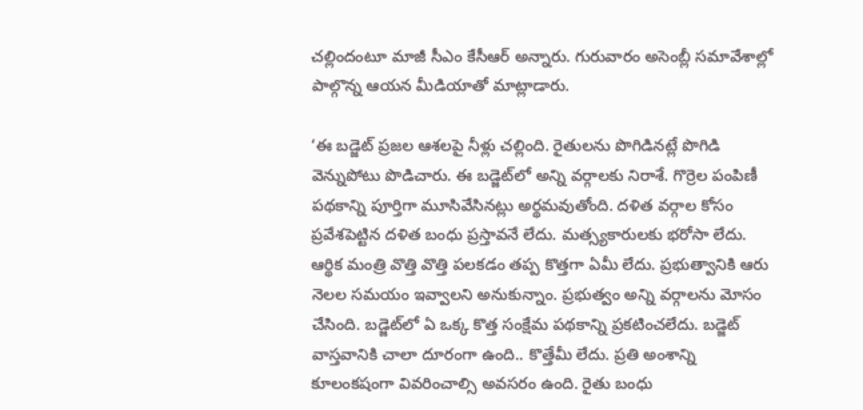చల్లిందంటూ మాజీ సీఎం కేసీఆర్ అన్నారు. గురువారం అసెంబ్లీ సమావేశాల్లో పాల్గొన్న ఆయన మీడియాతో మాట్లాడారు.

‘ఈ బడ్జెట్ ప్రజల ఆశలపై నీళ్లు చల్లింది. రైతులను పొగిడినట్లే పొగిడి వెన్నుపోటు పొడిచారు. ఈ బడ్జెట్‌లో అన్ని వర్గాలకు నిరాశే. గొర్రెల పంపిణీ పథకాన్ని పూర్తిగా మూసివేసినట్లు అర్థమవుతోంది. దళిత వర్గాల కోసం ప్రవేశపెట్టిన దళిత బంధు ప్రస్తావనే లేదు. మత్స్యకారులకు భరోసా లేదు. ఆర్థిక మంత్రి వొత్తి వొత్తి పలకడం తప్ప కొత్తగా ఏమీ లేదు. ప్రభుత్వానికి ఆరు నెలల సమయం ఇవ్వాలని అనుకున్నాం. ప్రభుత్వం అన్ని వర్గాలను మోసం చేసింది. బడ్జెట్‌లో ఏ ఒక్క కొత్త సంక్షేమ పథకాన్ని ప్రకటించలేదు. బడ్జెట్ వాస్తవానికి చాలా దూరంగా ఉంది.. కొత్తేమీ లేదు. ప్రతి అంశాన్ని కూలంకషంగా వివరించాల్సి అవసరం ఉంది. రైతు బంధు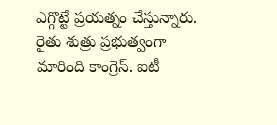ఎగ్గొట్టే ప్రయత్నం చేస్తున్నారు. రైతు శుత్రు ప్రభుత్వంగా మారింది కాంగ్రెస్. ఐటీ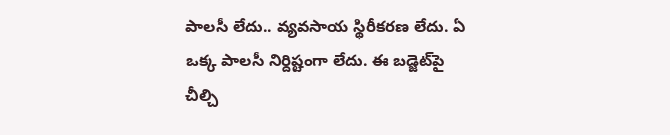పాలసీ లేదు.. వ్యవసాయ స్థిరీకరణ లేదు. ఏ ఒక్క పాలసీ నిర్దిష్టంగా లేదు. ఈ బడ్జెట్‌పై చీల్చి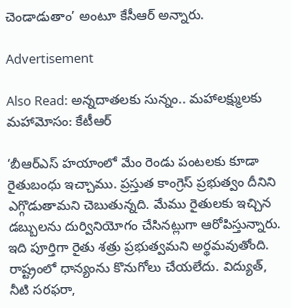చెండాడుతాం’ అంటూ కేసీఆర్ అన్నారు.

Advertisement

Also Read: అన్నదాతలకు సున్నం.. మహాలక్ష్ములకు మహామోసం: కేటీఆర్

‘బీఆర్ఎస్ హయాంలో మేం రెండు పంటలకు కూడా రైతుబంధు ఇచ్చాము. ప్రస్తుత కాంగ్రెస్ ప్రభుత్వం దీనిని ఎగ్గొడుతామని చెబుతున్నది. మేము రైతులకు ఇచ్చిన డబ్బులను దుర్వినియోగం చేసినట్లుగా ఆరోపిస్తున్నారు. ఇది పూర్తిగా రైతు శత్రు ప్రభుత్వమని అర్థమవుతోంది. రాష్ట్రంలో ధాన్యంను కొనుగోలు చేయలేదు. విద్యుత్, నీటి సరఫరా,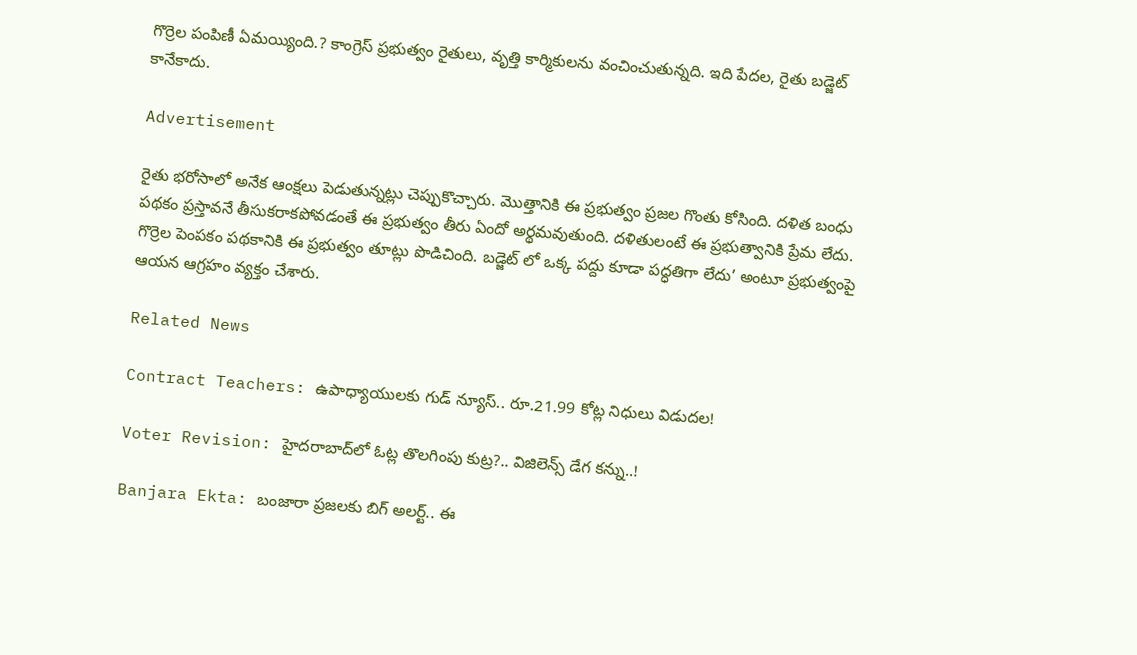గొర్రెల పంపిణీ ఏమయ్యింది.? కాంగ్రెస్ ప్రభుత్వం రైతులు, వృత్తి కార్మికులను వంచించుతున్నది. ఇది పేదల, రైతు బడ్జెట్ కానేకాదు.

Advertisement

రైతు భరోసాలో అనేక ఆంక్షలు పెడుతున్నట్లు చెప్పుకొచ్చారు. మొత్తానికి ఈ ప్రభుత్వం ప్రజల గొంతు కోసింది. దళిత బంధు పథకం ప్రస్తావనే తీసుకరాకపోవడంతే ఈ ప్రభుత్వం తీరు ఏందో అర్థమవుతుంది. దళితులంటే ఈ ప్రభుత్వానికి ప్రేమ లేదు. గొర్రెల పెంపకం పథకానికి ఈ ప్రభుత్వం తూట్లు పొడిచింది. బడ్జెట్ లో ఒక్క పద్దు కూడా పద్ధతిగా లేదు’ అంటూ ప్రభుత్వంపై ఆయన ఆగ్రహం వ్యక్తం చేశారు.

Related News

Contract Teachers: ఉపాధ్యాయులకు గుడ్ న్యూస్.. రూ.21.99 కోట్ల నిధులు విడుదల!

Voter Revision: హైదరాబాద్‌లో ఓట్ల తొలగింపు కుట్ర?.. విజిలెన్స్ డేగ కన్ను..!

Banjara Ekta: బంజారా ప్రజలకు బిగ్ అలర్ట్.. ఈ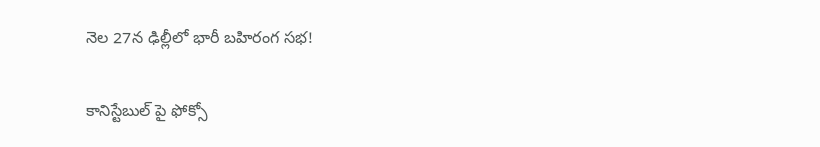నెల 27న ఢిల్లీలో భారీ బహిరంగ సభ!

కానిస్టేబుల్ పై ఫోక్సో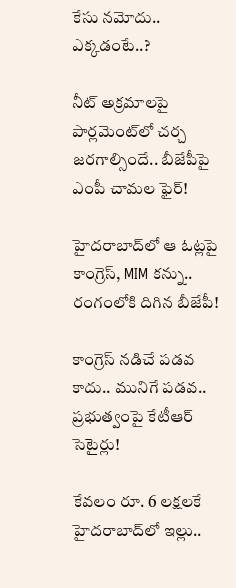కేసు నమోదు.. ఎక్కడంటే..?

నీట్ అక్రమాలపై పార్లమెంట్‌లో చర్చ జరగాల్సిందే.. బీజేపీపై ఎంపీ చామల ఫైర్!

హైదరాబాద్‌లో ఆ ఓట్లపై కాంగ్రెస్, MIM కన్ను.. రంగంలోకి దిగిన బీజేపీ!

కాంగ్రెస్ నడిచే పడవ కాదు.. మునిగే పడవ.. ప్రభుత్వంపై కేటీఆర్ సెటైర్లు!

కేవలం రూ. 6 లక్షలకే హైదరాబాద్‌లో ఇల్లు..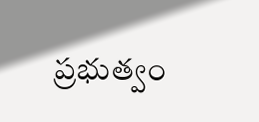ప్రభుత్వం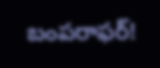బంపరాఫర్!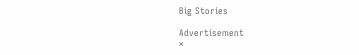Big Stories

Advertisement
×